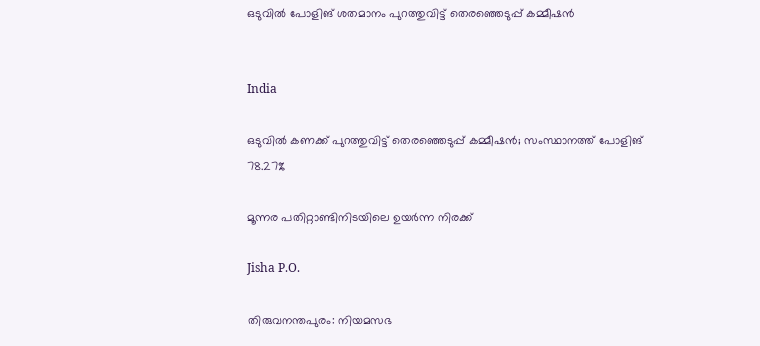ഒടുവിൽ പോളിങ് ശതമാനം പുറത്തുവിട്ട് തെരഞ്ഞെടുപ്പ് കമ്മീഷൻ


India

ഒടുവിൽ കണക്ക് പുറത്തുവിട്ട് തെരഞ്ഞെടുപ്പ് കമ്മീഷൻ; സംസ്ഥാനത്ത് പോളിങ് 78.27%

മൂന്നര പതിറ്റാണ്ടിനിടയിലെ ഉയർന്ന നിരക്ക്

Jisha P.O.

തിരുവനന്തപുരം: നിയമസഭ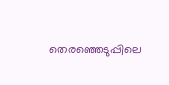തെരഞ്ഞെടുപ്പിലെ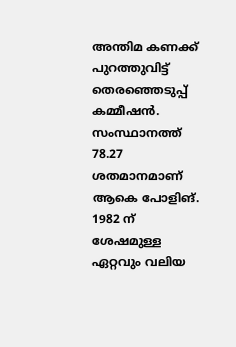അന്തിമ കണക്ക് പുറത്തുവിട്ട് തെരഞ്ഞെടുപ്പ് കമ്മീഷൻ. സംസ്ഥാനത്ത് 78.27 ശതമാനമാണ് ആകെ പോളിങ്. 1982 ന് ശേഷമുള്ള ഏറ്റവും വലിയ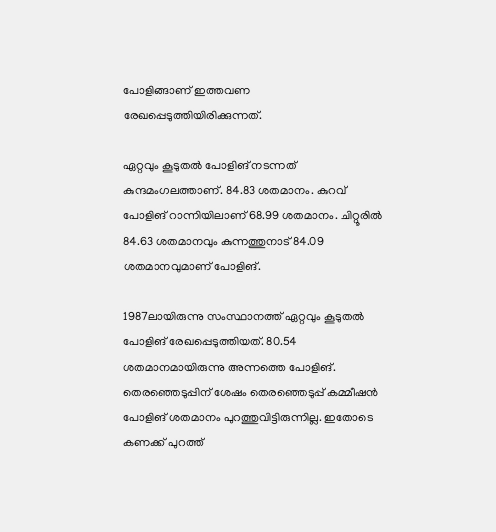പോളിങ്ങാണ് ഇത്തവണ രേഖപ്പെടുത്തിയിരിക്കുന്നത്.

ഏറ്റവും കൂടുതൽ പോളിങ് നടന്നത് കുന്ദമംഗലത്താണ്. 84.83 ശതമാനം. കുറവ് പോളിങ് റാന്നിയിലാണ് 68.99 ശതമാനം. ചിറ്റൂരിൽ 84.63 ശതമാനവും കുന്നത്തുനാട് 84.09 ശതമാനവുമാണ് പോളിങ്.

1987ലായിരുന്നു സംസ്ഥാനത്ത് ഏറ്റവും കൂടുതൽ പോളിങ് രേഖപ്പെടുത്തിയത്. 80.54 ശതമാനമായിരുന്നു അന്നത്തെ പോളിങ്. തെരഞ്ഞെടുപ്പിന് ശേഷം തെരഞ്ഞെടുപ്പ് കമ്മീഷൻ പോളിങ് ശതമാനം പുറത്തുവിട്ടിരുന്നില്ല. ഇതോടെ കണക്ക് പുറത്ത്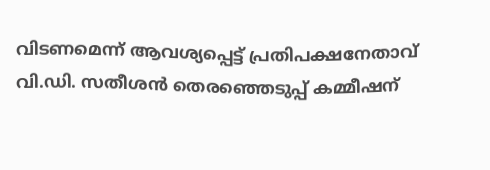വിടണമെന്ന് ആവശ്യപ്പെട്ട് പ്രതിപക്ഷനേതാവ് വി.ഡി. സതീശൻ തെരഞ്ഞെടുപ്പ് കമ്മീഷന്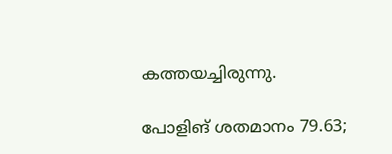കത്തയച്ചിരുന്നു.

പോളിങ് ശതമാനം 79.63;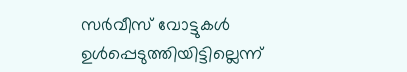സർവീസ് വോട്ടുകൾ ഉൾപ്പെടുത്തിയിട്ടില്ലെന്ന്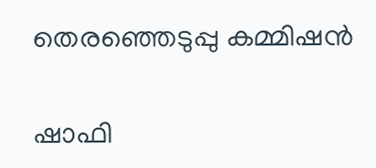തെരഞ്ഞെടുപ്പു കമ്മിഷൻ

ഷാഫി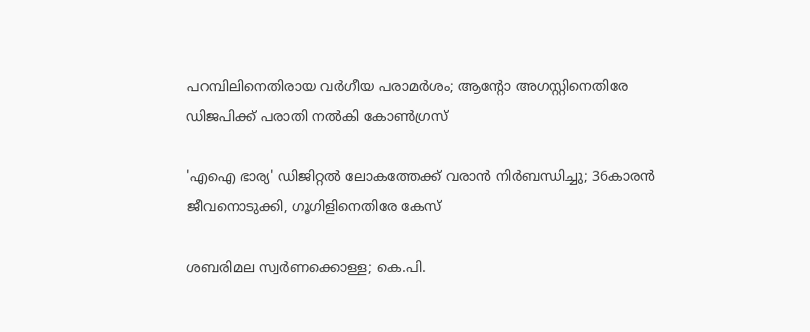പറമ്പിലിനെതിരായ വർഗീയ പരാമർശം; ആന്‍റോ അഗസ്റ്റിനെതിരേ ഡിജപിക്ക് പരാതി നൽകി കോൺഗ്രസ്

'എഐ ഭാര്യ' ഡിജിറ്റൽ ലോകത്തേക്ക് വരാൻ നിർബന്ധിച്ചു; 36കാരൻ ജീവനൊടുക്കി, ഗൂഗിളിനെതിരേ കേസ്

ശബരിമല സ്വർണക്കൊള്ള; കെ.പി.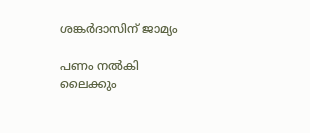ശങ്കർദാസിന് ജാമ്യം

പണം നൽകി ലൈക്കും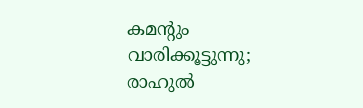കമന്‍റും വാരിക്കൂട്ടുന്നു; രാഹുൽ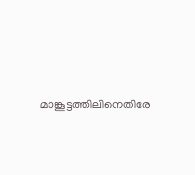മാങ്കൂട്ടത്തിലിനെതിരേ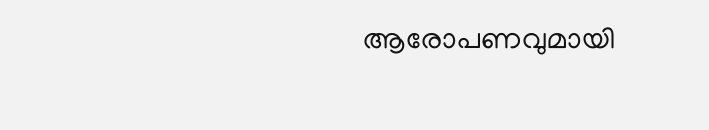ആരോപണവുമായി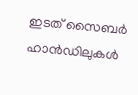ഇടത് സൈബർ ഹാൻഡിലുകൾ